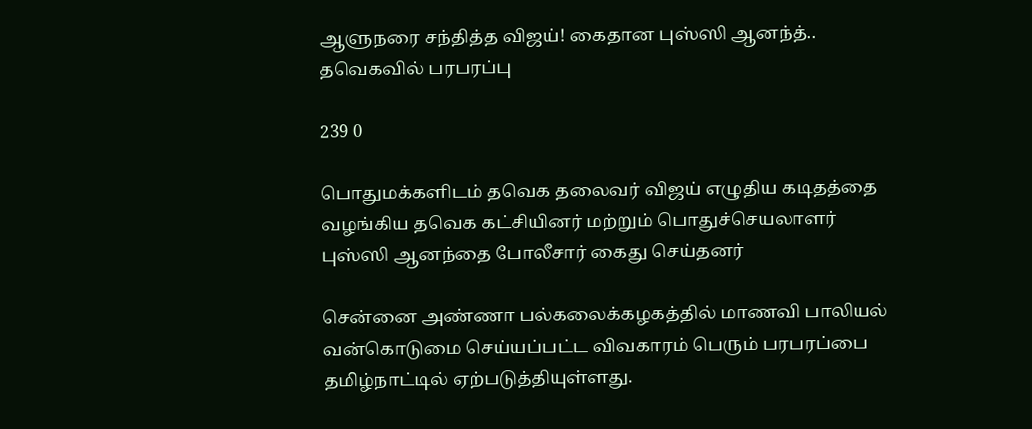ஆளுநரை சந்தித்த விஜய்! கைதான புஸ்ஸி ஆனந்த்.. தவெகவில் பரபரப்பு

239 0

பொதுமக்களிடம் தவெக தலைவர் விஜய் எழுதிய கடிதத்தை வழங்கிய தவெக கட்சியினர் மற்றும் பொதுச்செயலாளர் புஸ்ஸி ஆனந்தை போலீசார் கைது செய்தனர்

சென்னை அண்ணா பல்கலைக்கழகத்தில் மாணவி பாலியல் வன்கொடுமை செய்யப்பட்ட விவகாரம் பெரும் பரபரப்பை தமிழ்நாட்டில் ஏற்படுத்தியுள்ளது.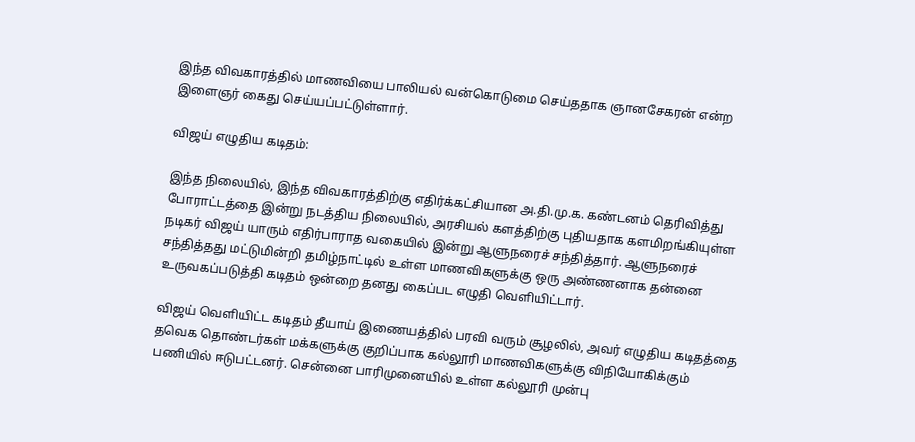இந்த விவகாரத்தில் மாணவியை பாலியல் வன்கொடுமை செய்ததாக ஞானசேகரன் என்ற இளைஞர் கைது செய்யப்பட்டுள்ளார்.

விஜய் எழுதிய கடிதம்:

இந்த நிலையில், இந்த விவகாரத்திற்கு எதிர்க்கட்சியான அ.தி.மு.க. கண்டனம் தெரிவித்து போராட்டத்தை இன்று நடத்திய நிலையில், அரசியல் களத்திற்கு புதியதாக களமிறங்கியுள்ள நடிகர் விஜய் யாரும் எதிர்பாராத வகையில் இன்று ஆளுநரைச் சந்தித்தார். ஆளுநரைச் சந்தித்தது மட்டுமின்றி தமிழ்நாட்டில் உள்ள மாணவிகளுக்கு ஒரு அண்ணனாக தன்னை உருவகப்படுத்தி கடிதம் ஒன்றை தனது கைப்பட எழுதி வெளியிட்டார்.

விஜய் வெளியிட்ட கடிதம் தீயாய் இணையத்தில் பரவி வரும் சூழலில், அவர் எழுதிய கடிதத்தை தவெக தொண்டர்கள் மக்களுக்கு குறிப்பாக கல்லூரி மாணவிகளுக்கு விநியோகிக்கும் பணியில் ஈடுபட்டனர். சென்னை பாரிமுனையில் உள்ள கல்லூரி முன்பு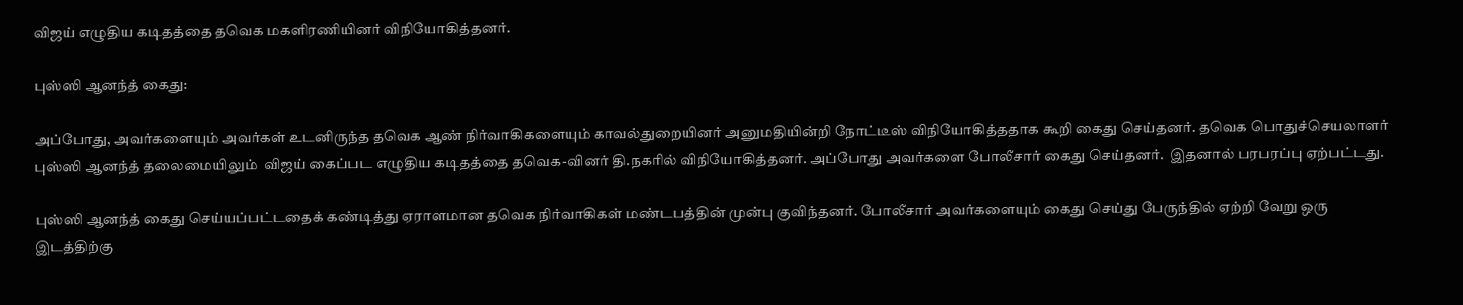விஜய் எழுதிய கடிதத்தை தவெக மகளிரணியினர் விநியோகித்தனர்.

புஸ்ஸி ஆனந்த் கைது:

அப்போது, அவர்களையும் அவர்கள் உடனிருந்த தவெக ஆண் நிர்வாகிகளையும் காவல்துறையினர் அனுமதியின்றி நோட்டீஸ் விநியோகித்ததாக கூறி கைது செய்தனர். தவெக பொதுச்செயலாளர் புஸ்ஸி ஆனந்த் தலைமையிலும்  விஜய் கைப்பட எழுதிய கடிதத்தை தவெக-வினர் தி.நகரில் விநியோகித்தனர். அப்போது அவர்களை போலீசார் கைது செய்தனர்.  இதனால் பரபரப்பு ஏற்பட்டது.

புஸ்ஸி ஆனந்த் கைது செய்யப்பட்டதைக் கண்டித்து ஏராளமான தவெக நிர்வாகிகள் மண்டபத்தின் முன்பு குவிந்தனர். போலீசார் அவர்களையும் கைது செய்து பேருந்தில் ஏற்றி வேறு ஒரு இடத்திற்கு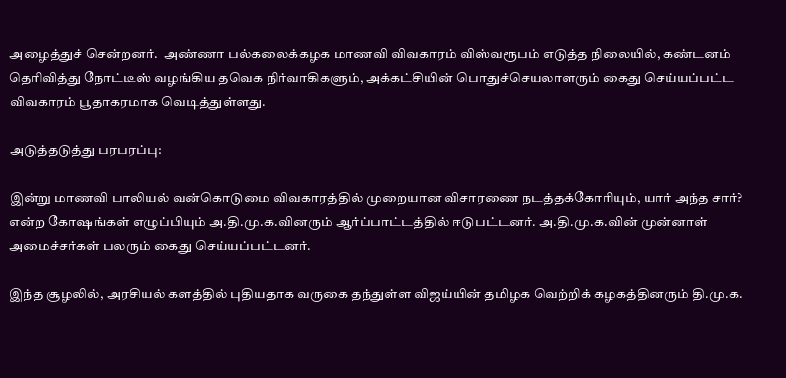அழைத்துச் சென்றனர்.  அண்ணா பல்கலைக்கழக மாணவி விவகாரம் விஸ்வரூபம் எடுத்த நிலையில், கண்டனம் தெரிவித்து நோட்டீஸ் வழங்கிய தவெக நிர்வாகிகளும், அக்கட்சியின் பொதுச்செயலாளரும் கைது செய்யப்பட்ட விவகாரம் பூதாகரமாக வெடித்துள்ளது.

அடுத்தடுத்து பரபரப்பு:

இன்று மாணவி பாலியல் வன்கொடுமை விவகாரத்தில் முறையான விசாரணை நடத்தக்கோரியும், யார் அந்த சார்? என்ற கோஷங்கள் எழுப்பியும் அ.தி.மு.க.வினரும் ஆர்ப்பாட்டத்தில் ஈடுபட்டனர். அ.தி.மு.க.வின் முன்னாள் அமைச்சர்கள் பலரும் கைது செய்யப்பட்டனர்.

இந்த சூழலில், அரசியல் களத்தில் புதியதாக வருகை தந்துள்ள விஜய்யின் தமிழக வெற்றிக் கழகத்தினரும் தி.மு.க.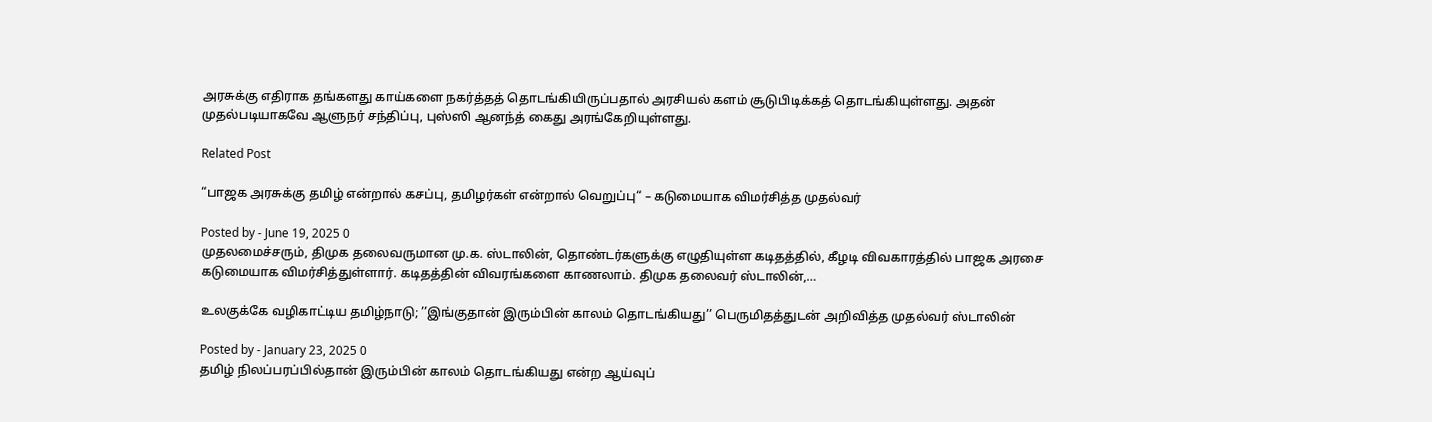அரசுக்கு எதிராக தங்களது காய்களை நகர்த்தத் தொடங்கியிருப்பதால் அரசியல் களம் சூடுபிடிக்கத் தொடங்கியுள்ளது. அதன் முதல்படியாகவே ஆளுநர் சந்திப்பு, புஸ்ஸி ஆனந்த் கைது அரங்கேறியுள்ளது.

Related Post

“பாஜக அரசுக்கு தமிழ் என்றால் கசப்பு, தமிழர்கள் என்றால் வெறுப்பு“ – கடுமையாக விமர்சித்த முதல்வர்

Posted by - June 19, 2025 0
முதலமைச்சரும், திமுக தலைவருமான மு.க. ஸ்டாலின், தொண்டர்களுக்கு எழுதியுள்ள கடிதத்தில், கீழடி விவகாரத்தில் பாஜக அரசை கடுமையாக விமர்சித்துள்ளார். கடிதத்தின் விவரங்களை காணலாம். திமுக தலைவர் ஸ்டாலின்,…

உலகுக்கே வழிகாட்டிய தமிழ்நாடு; ’’இங்குதான் இரும்பின் காலம் தொடங்கியது’’ பெருமிதத்துடன் அறிவித்த முதல்வர் ஸ்டாலின்

Posted by - January 23, 2025 0
தமிழ் நிலப்பரப்பில்தான் இரும்பின் காலம் தொடங்கியது என்ற ஆய்வுப்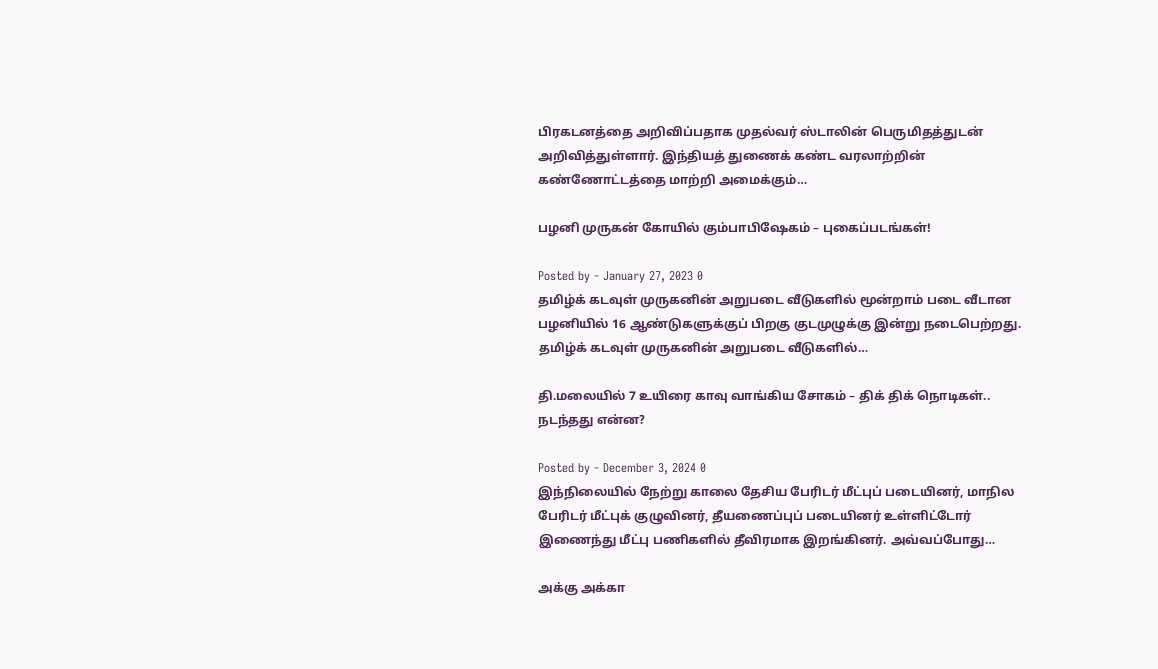பிரகடனத்தை அறிவிப்பதாக முதல்வர் ஸ்டாலின் பெருமிதத்துடன் அறிவித்துள்ளார். இந்தியத் துணைக் கண்ட வரலாற்றின் கண்ணோட்டத்தை மாற்றி அமைக்கும்…

பழனி முருகன் கோயில் கும்பாபிஷேகம் – புகைப்படங்கள்!

Posted by - January 27, 2023 0
தமிழ்க் கடவுள் முருகனின் அறுபடை வீடுகளில் மூன்றாம் படை வீடான பழனியில் 16 ஆண்டுகளுக்குப் பிறகு குடமுழுக்கு இன்று நடைபெற்றது. தமிழ்க் கடவுள் முருகனின் அறுபடை வீடுகளில்…

தி.மலையில் 7 உயிரை காவு வாங்கிய சோகம் – திக் திக் நொடிகள்.. நடந்தது என்ன?

Posted by - December 3, 2024 0
இந்நிலையில் நேற்று காலை தேசிய பேரிடர் மீட்புப் படையினர், மாநில பேரிடர் மீட்புக் குழுவினர், தீயணைப்புப் படையினர் உள்ளிட்டோர் இணைந்து மீட்பு பணிகளில் தீவிரமாக இறங்கினர். அவ்வப்போது…

அக்கு அக்கா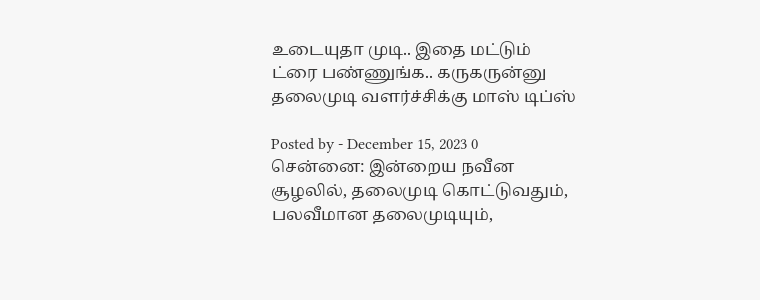உடையுதா முடி.. இதை மட்டும் ட்ரை பண்ணுங்க.. கருகருன்னு தலைமுடி வளர்ச்சிக்கு மாஸ் டிப்ஸ்

Posted by - December 15, 2023 0
சென்னை: இன்றைய நவீன சூழலில், தலைமுடி கொட்டுவதும், பலவீமான தலைமுடியும்,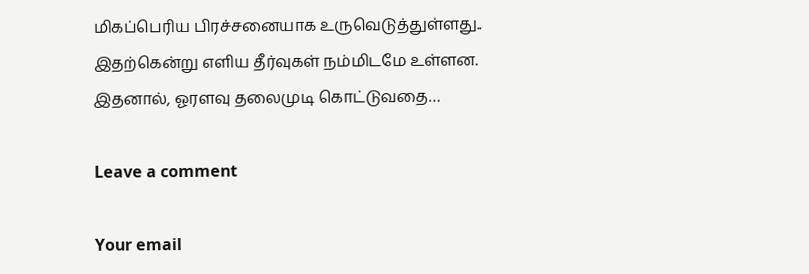மிகப்பெரிய பிரச்சனையாக உருவெடுத்துள்ளது.. இதற்கென்று எளிய தீர்வுகள் நம்மிடமே உள்ளன. இதனால், ஓரளவு தலைமுடி கொட்டுவதை…

Leave a comment

Your email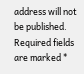address will not be published. Required fields are marked *